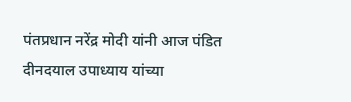पंतप्रधान नरेंद्र मोदी यांनी आज पंडित दीनदयाल उपाध्याय यांच्या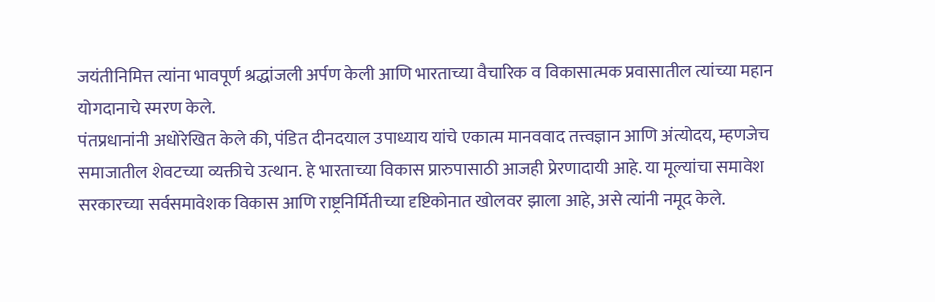जयंतीनिमित्त त्यांना भावपूर्ण श्रद्धांजली अर्पण केली आणि भारताच्या वैचारिक व विकासात्मक प्रवासातील त्यांच्या महान योगदानाचे स्मरण केले.
पंतप्रधानांनी अधोरेखित केले की, पंडित दीनदयाल उपाध्याय यांचे एकात्म मानववाद तत्त्वज्ञान आणि अंत्योदय, म्हणजेच समाजातील शेवटच्या व्यक्तीचे उत्थान. हे भारताच्या विकास प्रारुपासाठी आजही प्रेरणादायी आहे. या मूल्यांचा समावेश सरकारच्या सर्वसमावेशक विकास आणि राष्ट्रनिर्मितीच्या दृष्टिकोनात खोलवर झाला आहे, असे त्यांनी नमूद केले.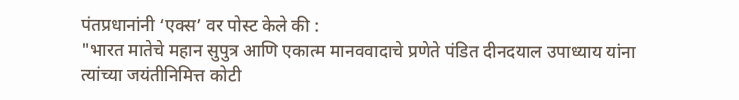पंतप्रधानांनी ‘एक्स’ वर पोस्ट केले की :
"भारत मातेचे महान सुपुत्र आणि एकात्म मानववादाचे प्रणेते पंडित दीनदयाल उपाध्याय यांना त्यांच्या जयंतीनिमित्त कोटी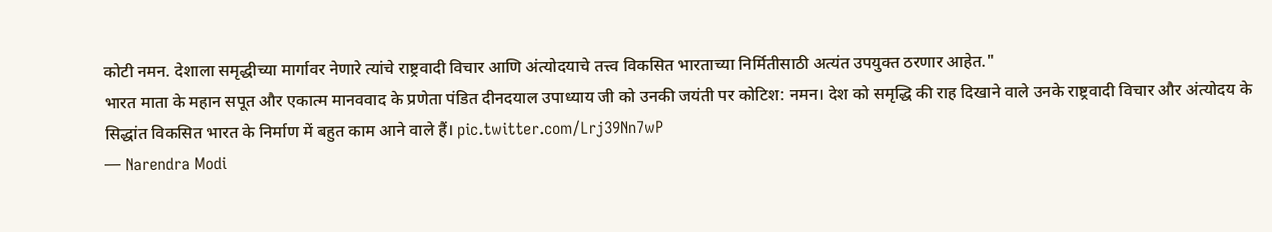कोटी नमन. देशाला समृद्धीच्या मार्गावर नेणारे त्यांचे राष्ट्रवादी विचार आणि अंत्योदयाचे तत्त्व विकसित भारताच्या निर्मितीसाठी अत्यंत उपयुक्त ठरणार आहेत."
भारत माता के महान सपूत और एकात्म मानववाद के प्रणेता पंडित दीनदयाल उपाध्याय जी को उनकी जयंती पर कोटिश: नमन। देश को समृद्धि की राह दिखाने वाले उनके राष्ट्रवादी विचार और अंत्योदय के सिद्धांत विकसित भारत के निर्माण में बहुत काम आने वाले हैं। pic.twitter.com/Lrj39Nn7wP
— Narendra Modi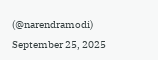(@narendramodi) September 25, 2025